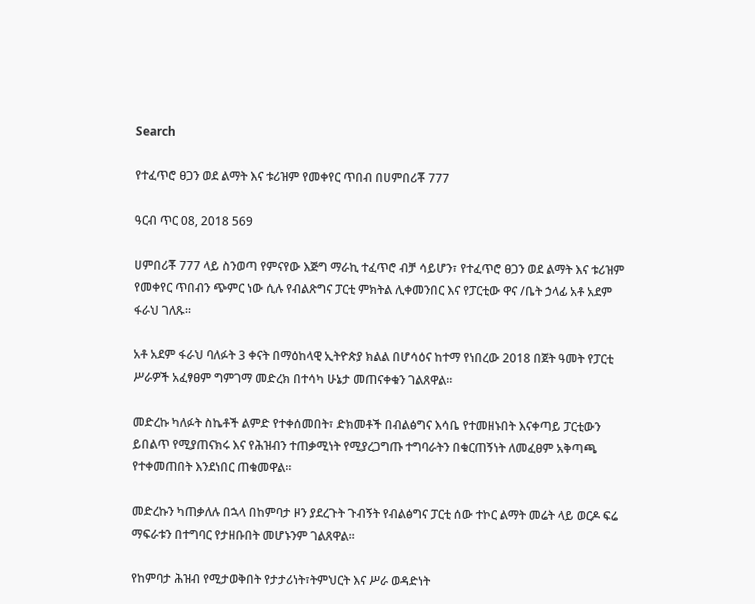Search

የተፈጥሮ ፀጋን ወደ ልማት እና ቱሪዝም የመቀየር ጥበብ በሀምበሪቾ 777

ዓርብ ጥር 08, 2018 569

ሀምበሪቾ 777 ላይ ስንወጣ የምናየው እጅግ ማራኪ ተፈጥሮ ብቻ ሳይሆን፣ የተፈጥሮ ፀጋን ወደ ልማት እና ቱሪዝም የመቀየር ጥበብን ጭምር ነው ሲሉ የብልጽግና ፓርቲ ምክትል ሊቀመንበር እና የፓርቲው ዋና /ቤት ኃላፊ አቶ አደም ፋራህ ገለጹ።

አቶ አደም ፋራህ ባለፉት 3 ቀናት በማዕከላዊ ኢትዮጵያ ክልል በሆሳዕና ከተማ የነበረው 2018 በጀት ዓመት የፓርቲ ሥራዎች አፈፃፀም ግምገማ መድረክ በተሳካ ሁኔታ መጠናቀቁን ገልጸዋል።

መድረኩ ካለፉት ስኬቶች ልምድ የተቀሰመበት፣ ድክመቶች በብልፅግና እሳቤ የተመዘኑበት እናቀጣይ ፓርቲውን ይበልጥ የሚያጠናክሩ እና የሕዝብን ተጠቃሚነት የሚያረጋግጡ ተግባራትን በቁርጠኝነት ለመፈፀም አቅጣጫ የተቀመጠበት እንደነበር ጠቁመዋል።

መድረኩን ካጠቃለሉ በኋላ በከምባታ ዞን ያደረጉት ጉብኝት የብልፅግና ፓርቲ ሰው ተኮር ልማት መሬት ላይ ወርዶ ፍሬ ማፍራቱን በተግባር የታዘቡበት መሆኑንም ገልጸዋል።

የከምባታ ሕዝብ የሚታወቅበት የታታሪነት፣ትምህርት እና ሥራ ወዳድነት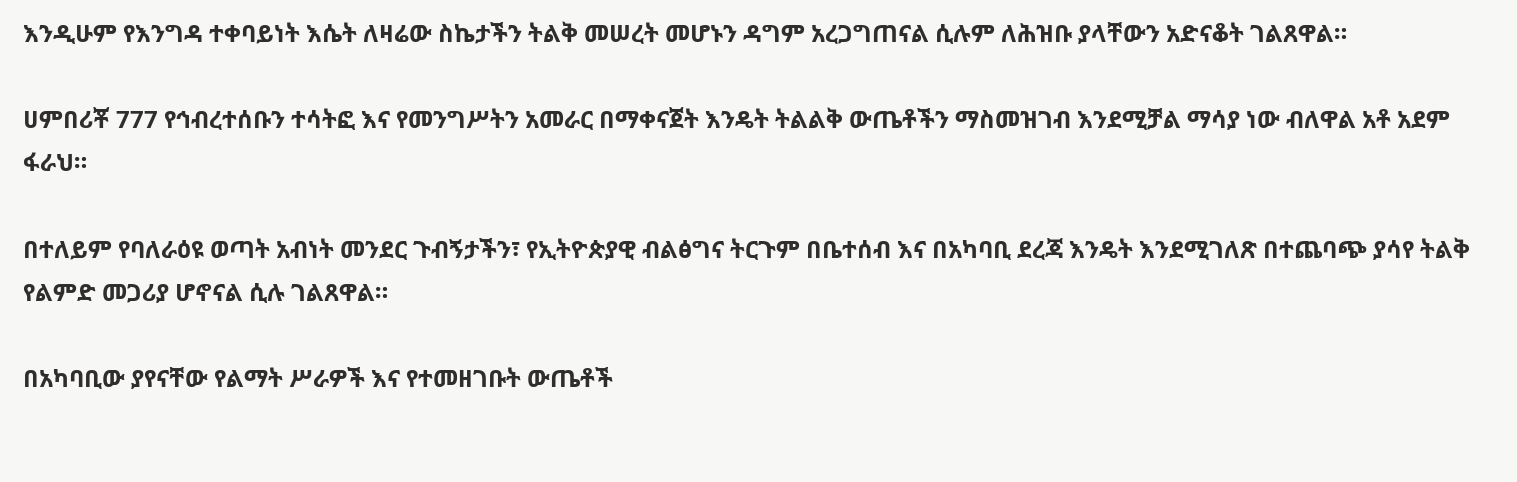እንዲሁም የእንግዳ ተቀባይነት እሴት ለዛሬው ስኬታችን ትልቅ መሠረት መሆኑን ዳግም አረጋግጠናል ሲሉም ለሕዝቡ ያላቸውን አድናቆት ገልጸዋል።

ሀምበሪቾ 777 የኅብረተሰቡን ተሳትፎ እና የመንግሥትን አመራር በማቀናጀት እንዴት ትልልቅ ውጤቶችን ማስመዝገብ እንደሚቻል ማሳያ ነው ብለዋል አቶ አደም ፋራህ።

በተለይም የባለራዕዩ ወጣት አብነት መንደር ጉብኝታችን፣ የኢትዮጵያዊ ብልፅግና ትርጉም በቤተሰብ እና በአካባቢ ደረጃ እንዴት እንደሚገለጽ በተጨባጭ ያሳየ ትልቅ የልምድ መጋሪያ ሆኖናል ሲሉ ገልጸዋል።

በአካባቢው ያየናቸው የልማት ሥራዎች እና የተመዘገቡት ውጤቶች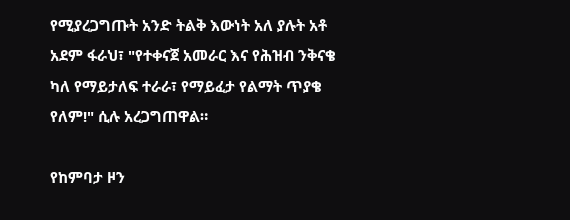የሚያረጋግጡት አንድ ትልቅ እውነት አለ ያሉት አቶ አደም ፋራህ፣ "የተቀናጀ አመራር እና የሕዝብ ንቅናቄ ካለ የማይታለፍ ተራራ፣ የማይፈታ የልማት ጥያቄ የለም!" ሲሉ አረጋግጠዋል።

የከምባታ ዞን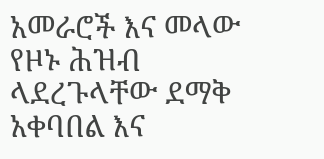አመራሮች እና መላው የዞኑ ሕዝብ ላደረጉላቸው ደማቅ አቀባበል እና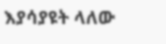እያሳያዩት ላለው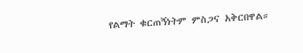የልማት ቁርጠኝነትም ምስጋና አቅርበዋል።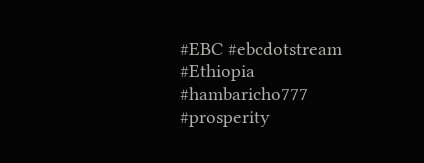#EBC #ebcdotstream #Ethiopia #hambaricho777 #prosperity